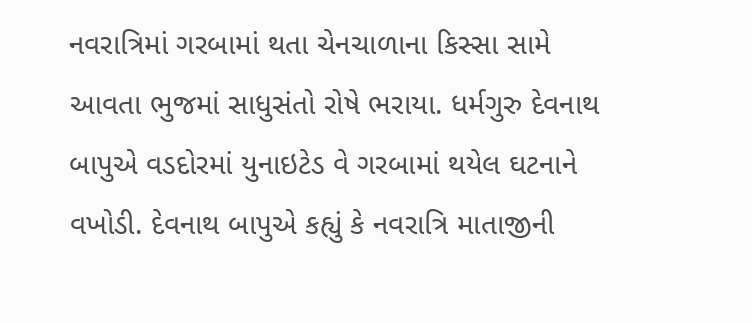નવરાત્રિમાં ગરબામાં થતા ચેનચાળાના કિસ્સા સામે આવતા ભુજમાં સાધુસંતો રોષે ભરાયા. ધર્મગુરુ દેવનાથ બાપુએ વડદોરમાં યુનાઇટેડ વે ગરબામાં થયેલ ઘટનાને વખોડી. દેવનાથ બાપુએ કહ્યું કે નવરાત્રિ માતાજીની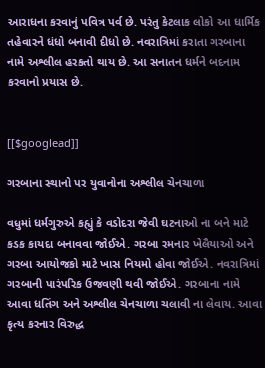આરાધના કરવાનું પવિત્ર પર્વ છે. પરંતુ કેટલાક લોકો આ ધાર્મિક તહેવારને ધંધો બનાવી દીધો છે. નવરાત્રિમાં કરાતા ગરબાના નામે અશ્લીલ હરકતો થાય છે. આ સનાતન ધર્મને બદનામ કરવાનો પ્રયાસ છે.


[[$googlead]]

ગરબાના સ્થાનો પર યુવાનોના અશ્લીલ ચેનચાળા

વધુમાં ધર્મગુરુએ કહ્યું કે વડોદરા જેવી ઘટનાઓ ના બને માટે કડક કાયદા બનાવવા જોઈએ. ગરબા રમનાર ખેલૈયાઓ અને ગરબા આયોજકો માટે ખાસ નિયમો હોવા જોઈએ. નવરાત્રિમાં ગરબાની પારંપરિક ઉજવણી થવી જોઈએ. ગરબાના નામે આવા ધતિંગ અને અશ્લીલ ચેનચાળા ચલાવી ના લેવાય. આવા કૃત્ય કરનાર વિરુદ્ધ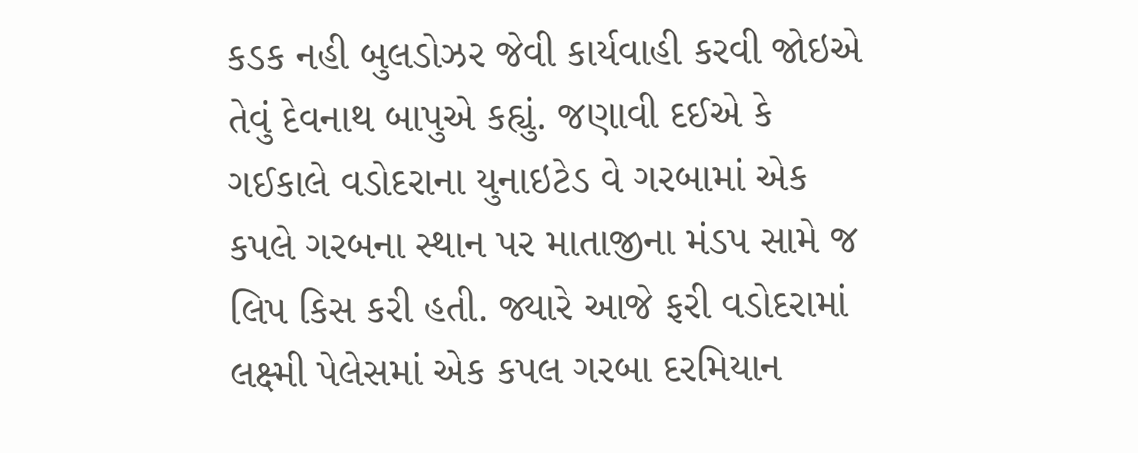કડક નહી બુલડોઝર જેવી કાર્યવાહી કરવી જોઇએ તેવું દેવનાથ બાપુએ કહ્યું. જણાવી દઈએ કે ગઈકાલે વડોદરાના યુનાઇટેડ વે ગરબામાં એક કપલે ગરબના સ્થાન પર માતાજીના મંડપ સામે જ લિપ કિસ કરી હતી. જ્યારે આજે ફરી વડોદરામાં લક્ષ્મી પેલેસમાં એક કપલ ગરબા દરમિયાન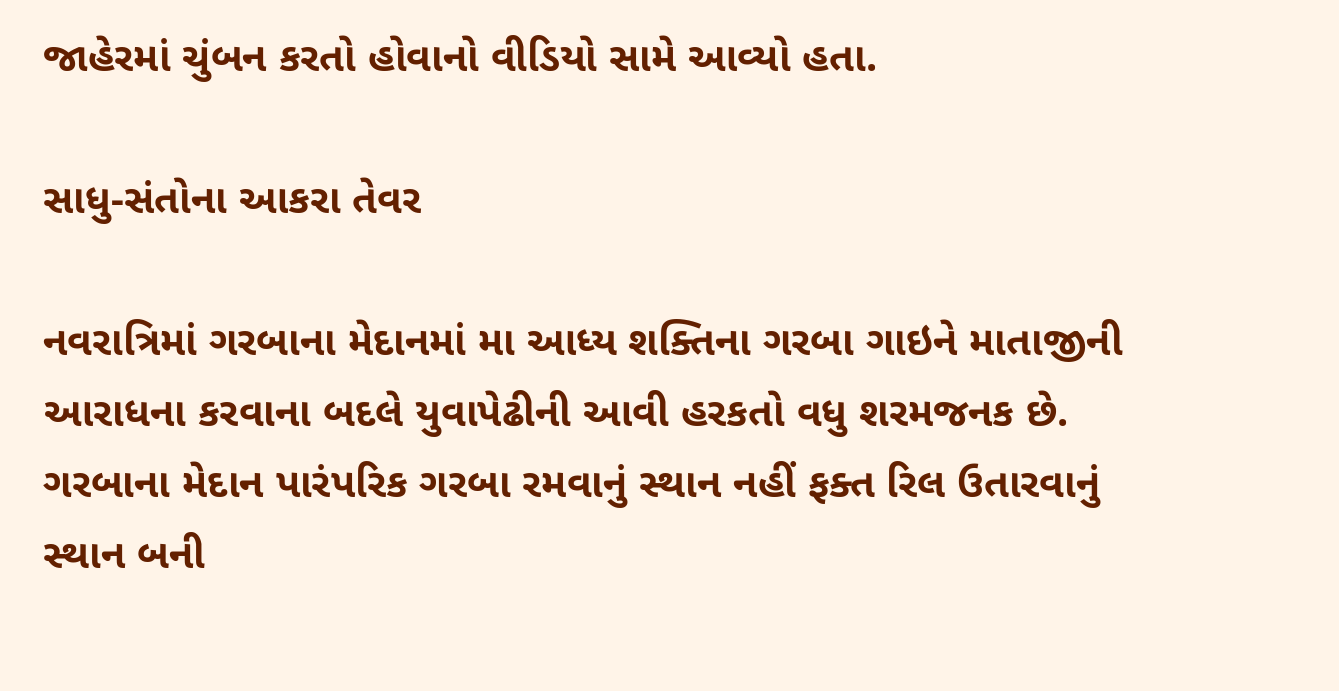જાહેરમાં ચુંબન કરતો હોવાનો વીડિયો સામે આવ્યો હતા.

સાધુ-સંતોના આકરા તેવર

નવરાત્રિમાં ગરબાના મેદાનમાં મા આધ્ય શક્તિના ગરબા ગાઇને માતાજીની આરાધના કરવાના બદલે યુવાપેઢીની આવી હરકતો વધુ શરમજનક છે.  ગરબાના મેદાન પારંપરિક ગરબા રમવાનું સ્થાન નહીં ફક્ત રિલ ઉતારવાનું સ્થાન બની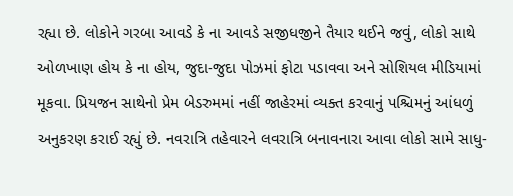રહ્યા છે. લોકોને ગરબા આવડે કે ના આવડે સજીધજીને તૈયાર થઈને જવું, લોકો સાથે ઓળખાણ હોય કે ના હોય, જુદા-જુદા પોઝમાં ફોટા પડાવવા અને સોશિયલ મીડિયામાં મૂકવા. પ્રિયજન સાથેનો પ્રેમ બેડરુમમાં નહીં જાહેરમાં વ્યક્ત કરવાનું પશ્ચિમનું આંધળું અનુકરણ કરાઈ રહ્યું છે. નવરાત્રિ તહેવારને લવરાત્રિ બનાવનારા આવા લોકો સામે સાધુ-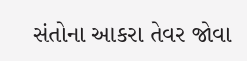સંતોના આકરા તેવર જોવા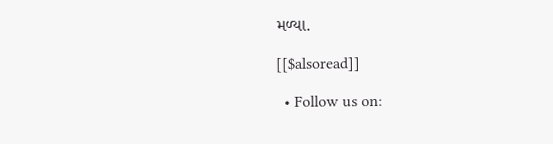મળ્યા.

[[$alsoread]]

  • Follow us on: